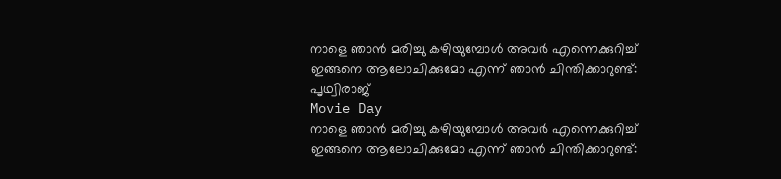നാളെ ഞാന്‍ മരിച്ചു കഴിയുമ്പോള്‍ അവര്‍ എന്നെക്കുറിച്ച് ഇങ്ങനെ ആലോചിക്കുമോ എന്ന് ഞാന്‍ ചിന്തിക്കാറുണ്ട്: പൃഥ്വിരാജ്
Movie Day
നാളെ ഞാന്‍ മരിച്ചു കഴിയുമ്പോള്‍ അവര്‍ എന്നെക്കുറിച്ച് ഇങ്ങനെ ആലോചിക്കുമോ എന്ന് ഞാന്‍ ചിന്തിക്കാറുണ്ട്: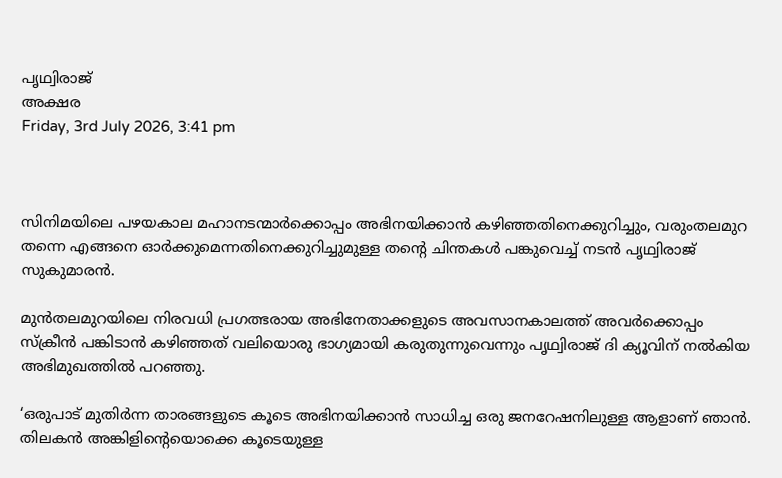പൃഥ്വിരാജ്
അക്ഷര
Friday, 3rd July 2026, 3:41 pm



സിനിമയിലെ പഴയകാല മഹാനടന്മാര്‍ക്കൊപ്പം അഭിനയിക്കാന്‍ കഴിഞ്ഞതിനെക്കുറിച്ചും, വരുംതലമുറ തന്നെ എങ്ങനെ ഓര്‍ക്കുമെന്നതിനെക്കുറിച്ചുമുള്ള തന്റെ ചിന്തകള്‍ പങ്കുവെച്ച് നടന്‍ പൃഥ്വിരാജ് സുകുമാരന്‍.

മുന്‍തലമുറയിലെ നിരവധി പ്രഗത്ഭരായ അഭിനേതാക്കളുടെ അവസാനകാലത്ത് അവര്‍ക്കൊപ്പം സ്‌ക്രീന്‍ പങ്കിടാന്‍ കഴിഞ്ഞത് വലിയൊരു ഭാഗ്യമായി കരുതുന്നുവെന്നും പൃഥ്വിരാജ് ദി ക്യൂവിന് നല്‍കിയ അഭിമുഖത്തില്‍ പറഞ്ഞു.

‘ഒരുപാട് മുതിര്‍ന്ന താരങ്ങളുടെ കൂടെ അഭിനയിക്കാന്‍ സാധിച്ച ഒരു ജനറേഷനിലുള്ള ആളാണ് ഞാന്‍. തിലകന്‍ അങ്കിളിന്റെയൊക്കെ കൂടെയുള്ള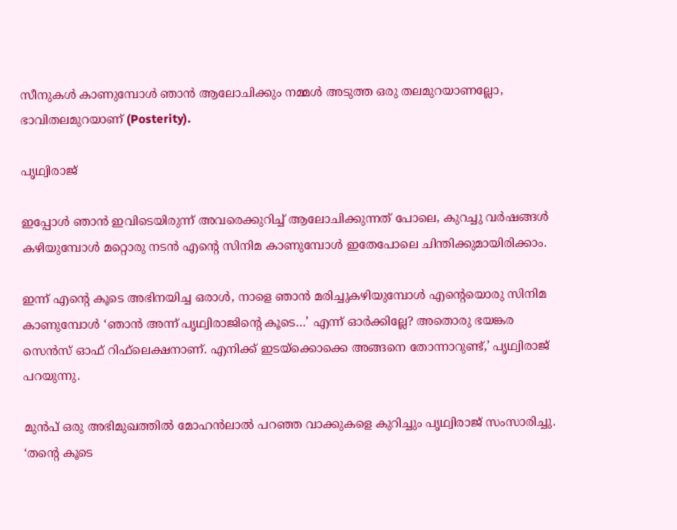സീനുകള്‍ കാണുമ്പോള്‍ ഞാന്‍ ആലോചിക്കും നമ്മള്‍ അടുത്ത ഒരു തലമുറയാണല്ലോ, ഭാവിതലമുറയാണ് (Posterity).

പൃഥ്വിരാജ്

ഇപ്പോള്‍ ഞാന്‍ ഇവിടെയിരുന്ന് അവരെക്കുറിച്ച് ആലോചിക്കുന്നത് പോലെ, കുറച്ചു വര്‍ഷങ്ങള്‍ കഴിയുമ്പോള്‍ മറ്റൊരു നടന്‍ എന്റെ സിനിമ കാണുമ്പോള്‍ ഇതേപോലെ ചിന്തിക്കുമായിരിക്കാം.

ഇന്ന് എന്റെ കൂടെ അഭിനയിച്ച ഒരാള്‍, നാളെ ഞാന്‍ മരിച്ചുകഴിയുമ്പോള്‍ എന്റെയൊരു സിനിമ കാണുമ്പോള്‍ ‘ഞാന്‍ അന്ന് പൃഥ്വിരാജിന്റെ കൂടെ…’ എന്ന് ഓര്‍ക്കില്ലേ? അതൊരു ഭയങ്കര സെന്‍സ് ഓഫ് റിഫ്‌ലെക്ഷനാണ്. എനിക്ക് ഇടയ്‌ക്കൊക്കെ അങ്ങനെ തോന്നാറുണ്ട്,’ പൃഥ്വിരാജ് പറയുന്നു.

മുന്‍പ് ഒരു അഭിമുഖത്തില്‍ മോഹന്‍ലാല്‍ പറഞ്ഞ വാക്കുകളെ കുറിച്ചും പൃഥ്വിരാജ് സംസാരിച്ചു. ‘തന്റെ കൂടെ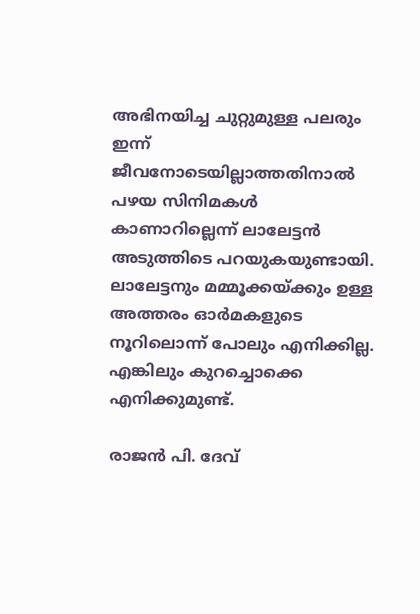അഭിനയിച്ച ചുറ്റുമുള്ള പലരും ഇന്ന് ജീവനോടെയില്ലാത്തതിനാല്‍ പഴയ സിനിമകള്‍ കാണാറില്ലെന്ന് ലാലേട്ടന്‍ അടുത്തിടെ പറയുകയുണ്ടായി. ലാലേട്ടനും മമ്മൂക്കയ്ക്കും ഉള്ള അത്തരം ഓര്‍മകളുടെ നൂറിലൊന്ന് പോലും എനിക്കില്ല. എങ്കിലും കുറച്ചൊക്കെ എനിക്കുമുണ്ട്.

രാജന്‍ പി. ദേവ്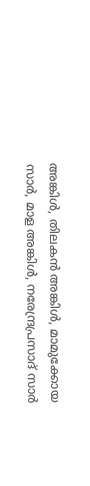അങ്കിള്‍, തിലകന്‍ അങ്കിള്‍, മാമുക്കോയ സാര്‍, മാള അങ്കിള്‍, നരേന്ദ്രപ്രസാദ് സാര്‍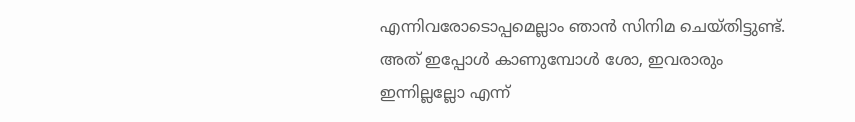എന്നിവരോടൊപ്പമെല്ലാം ഞാന്‍ സിനിമ ചെയ്തിട്ടുണ്ട്. അത് ഇപ്പോള്‍ കാണുമ്പോള്‍ ശോ, ഇവരാരും ഇന്നില്ലല്ലോ എന്ന്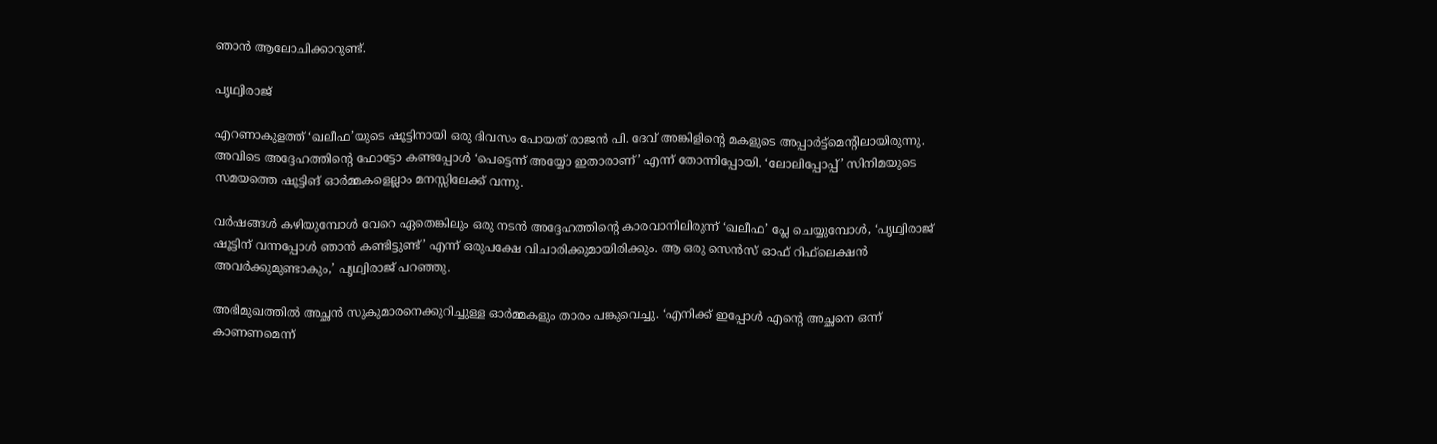ഞാന്‍ ആലോചിക്കാറുണ്ട്.

പൃഥ്വിരാജ്

എറണാകുളത്ത് ‘ഖലീഫ’യുടെ ഷൂട്ടിനായി ഒരു ദിവസം പോയത് രാജന്‍ പി. ദേവ് അങ്കിളിന്റെ മകളുടെ അപ്പാര്‍ട്ട്‌മെന്റിലായിരുന്നു. അവിടെ അദ്ദേഹത്തിന്റെ ഫോട്ടോ കണ്ടപ്പോള്‍ ‘പെട്ടെന്ന് അയ്യോ ഇതാരാണ്’ എന്ന് തോന്നിപ്പോയി. ‘ലോലിപ്പോപ്പ്’ സിനിമയുടെ സമയത്തെ ഷൂട്ടിങ് ഓര്‍മ്മകളെല്ലാം മനസ്സിലേക്ക് വന്നു.

വര്‍ഷങ്ങള്‍ കഴിയുമ്പോള്‍ വേറെ ഏതെങ്കിലും ഒരു നടന്‍ അദ്ദേഹത്തിന്റെ കാരവാനിലിരുന്ന് ‘ഖലീഫ’ പ്ലേ ചെയ്യുമ്പോള്‍, ‘പൃഥ്വിരാജ് ഷൂട്ടിന് വന്നപ്പോള്‍ ഞാന്‍ കണ്ടിട്ടുണ്ട്’ എന്ന് ഒരുപക്ഷേ വിചാരിക്കുമായിരിക്കും. ആ ഒരു സെന്‍സ് ഓഫ് റിഫ്‌ലെക്ഷന്‍ അവര്‍ക്കുമുണ്ടാകും,’ പൃഥ്വിരാജ് പറഞ്ഞു.

അഭിമുഖത്തില്‍ അച്ഛന്‍ സുകുമാരനെക്കുറിച്ചുള്ള ഓര്‍മ്മകളും താരം പങ്കുവെച്ചു. ‘എനിക്ക് ഇപ്പോള്‍ എന്റെ അച്ഛനെ ഒന്ന് കാണണമെന്ന്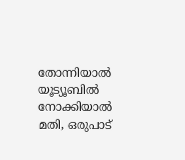തോന്നിയാല്‍ യൂട്യൂബില്‍ നോക്കിയാല്‍ മതി, ഒരുപാട്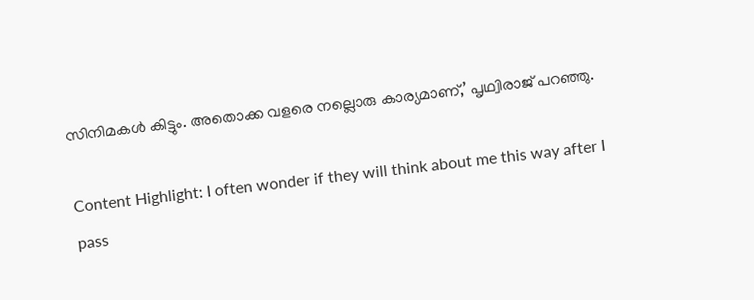സിനിമകള്‍ കിട്ടും. അതൊക്ക വളരെ നല്ലൊരു കാര്യമാണ്,’ പൃഥ്വിരാജ് പറഞ്ഞു.

Content Highlight: I often wonder if they will think about me this way after I pass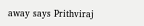away says Prithviraj